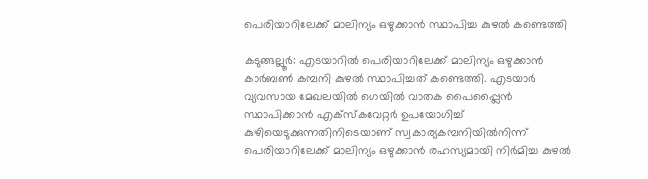പെരിയാറിലേക്ക് മാലിന്യം ഒഴുക്കാൻ സ്ഥാപിച്ച കുഴൽ കണ്ടെത്തി

കടുങ്ങല്ലൂര്‍: എടയാറിൽ പെരിയാറിലേക്ക് മാലിന്യം ഒഴുക്കാൻ കാര്‍ബണ്‍ കമ്പനി കുഴൽ സ്ഥാപിച്ചത് കണ്ടെത്തി. എടയാര്‍ വ്യവസായ മേഖലയില്‍ ഗെയില്‍ വാതക പൈപ്പ്ലൈന്‍ സ്ഥാപിക്കാൻ എക്സ്കവേറ്റർ ഉപയോഗിച്ച് കുഴിയെടുക്കുന്നതിനിടെയാണ് സ്വകാര്യകമ്പനിയില്‍നിന്ന് പെരിയാറിലേക്ക് മാലിന്യം ഒഴുക്കാൻ രഹസ്യമായി നിർമിച്ച കുഴൽ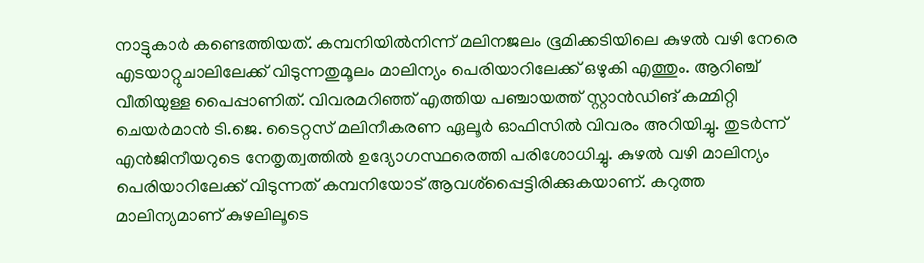നാട്ടുകാര്‍ കണ്ടെത്തിയത്. കമ്പനിയിൽനിന്ന് മലിനജലം ഭൂമിക്കടിയിലെ കുഴൽ വഴി നേരെ എടയാറ്റുചാലിലേക്ക് വിടുന്നതുമൂലം മാലിന്യം പെരിയാറിലേക്ക് ഒഴുകി എത്തും. ആറിഞ്ച് വീതിയുള്ള പൈപ്പാണിത്. വിവരമറിഞ്ഞ് എത്തിയ പഞ്ചായത്ത് സ്റ്റാൻഡിങ് കമ്മിറ്റി ചെയര്‍മാന്‍ ടി.ജെ. ടൈറ്റസ് മലിനീകരണ ഏലൂര്‍ ഓഫിസില്‍ വിവരം അറിയിച്ചു. തുടർന്ന് എൻജിനീയറുടെ നേതൃത്വത്തില്‍ ഉദ്യോഗസ്ഥരെത്തി പരിശോധിച്ചു. കുഴൽ വഴി മാലിന്യം പെരിയാറിലേക്ക് വിടുന്നത് കമ്പനിയോട് ആവശ്പ്പൈട്ടിരിക്കുകയാണ്. കറുത്ത മാലിന്യമാണ് കുഴലിലൂടെ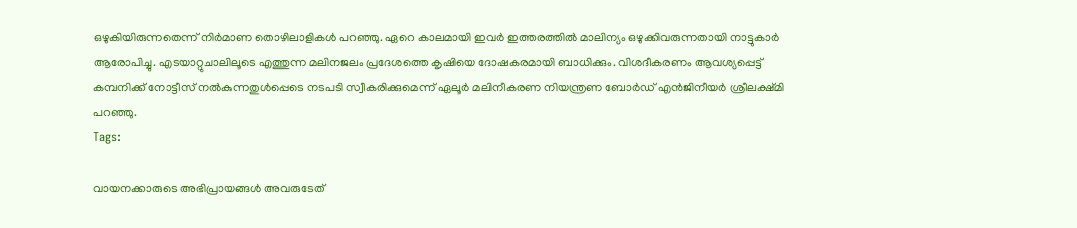ഒഴുകിയിരുന്നതെന്ന് നിർമാണ തൊഴിലാളികള്‍ പറഞ്ഞു. ഏറെ കാലമായി ഇവര്‍ ഇത്തരത്തില്‍ മാലിന്യം ഒഴുക്കിവരുന്നതായി നാട്ടുകാർ ആരോപിച്ചു. എടയാറ്റുചാലിലൂടെ എത്തുന്ന മലിനജലം പ്രദേശത്തെ കൃഷിയെ ദോഷകരമായി ബാധിക്കും. വിശദീകരണം ആവശ്യപ്പെട്ട് കമ്പനിക്ക് നോട്ടീസ് നൽകുന്നതുൾപ്പെടെ നടപടി സ്വീകരിക്കുമെന്ന് ഏലൂർ മലിനീകരണ നിയന്ത്രണ ബോർഡ് എൻജിനീയര്‍ ശ്രീലക്ഷ്മി പറഞ്ഞു.
Tags:

വായനക്കാരുടെ അഭിപ്രായങ്ങള്‍ അവരുടേത്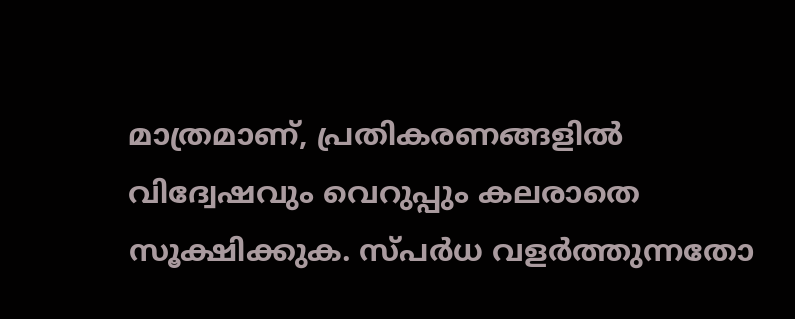മാത്രമാണ്, പ്രതികരണങ്ങളിൽ വിദ്വേഷവും വെറുപ്പും കലരാതെ സൂക്ഷിക്കുക. സ്പർധ വളർത്തുന്നതോ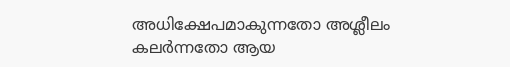അധിക്ഷേപമാകുന്നതോ അശ്ലീലം കലർന്നതോ ആയ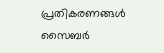പ്രതികരണങ്ങൾ സൈബർ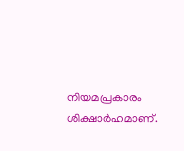നിയമപ്രകാരം ശിക്ഷാർഹമാണ്.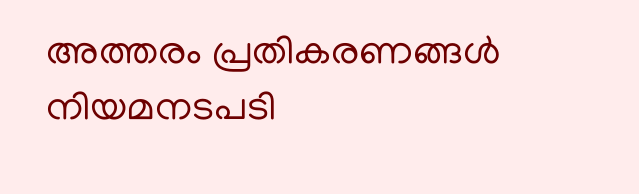അത്തരം പ്രതികരണങ്ങൾ നിയമനടപടി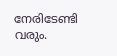നേരിടേണ്ടി വരും.